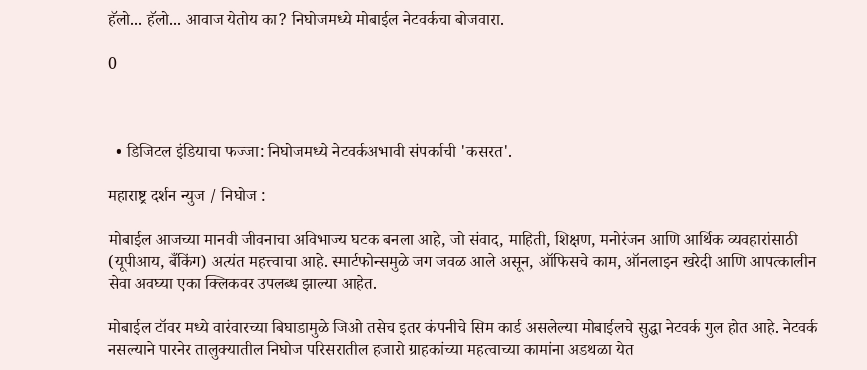हॅलो... हॅलो... आवाज येतोय का? निघोजमध्ये मोबाईल नेटवर्कचा बोजवारा.

0



  • डिजिटल इंडियाचा फज्जा: निघोजमध्ये नेटवर्कअभावी संपर्काची 'कसरत'.

महाराष्ट्र दर्शन न्युज / निघोज :

मोबाईल आजच्या मानवी जीवनाचा अविभाज्य घटक बनला आहे, जो संवाद, माहिती, शिक्षण, मनोरंजन आणि आर्थिक व्यवहारांसाठी (यूपीआय, बँकिंग) अत्यंत महत्त्वाचा आहे. स्मार्टफोन्समुळे जग जवळ आले असून, ऑफिसचे काम, ऑनलाइन खरेदी आणि आपत्कालीन सेवा अवघ्या एका क्लिकवर उपलब्ध झाल्या आहेत.

मोबाईल टॉवर मध्ये वारंवारच्या बिघाडामुळे जिओ तसेच इतर कंपनीचे सिम कार्ड असलेल्या मोबाईलचे सुद्धा नेटवर्क गुल होत आहे. नेटवर्क नसल्याने पारनेर तालुक्यातील निघोज परिसरातील हजारो ग्राहकांच्या महत्वाच्या कामांना अडथळा येत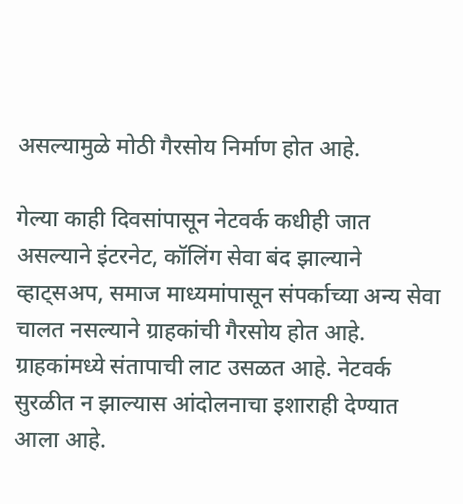असल्यामुळे मोठी गैरसोय निर्माण होत आहे.

गेल्या काही दिवसांपासून नेटवर्क कधीही जात असल्याने इंटरनेट, कॉलिंग सेवा बंद झाल्याने व्हाट्सअप, समाज माध्यमांपासून संपर्काच्या अन्य सेवा चालत नसल्याने ग्राहकांची गैरसोय होत आहे. ग्राहकांमध्ये संतापाची लाट उसळत आहे. नेटवर्क सुरळीत न झाल्यास आंदोलनाचा इशाराही देण्यात आला आहे.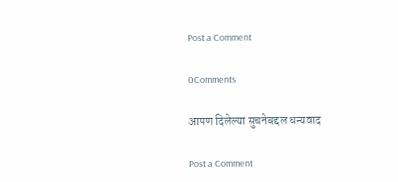Post a Comment

0Comments

आपण दिलेल्या सुचनेबद्दल धन्यवाद

Post a Comment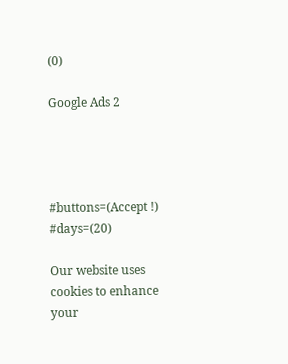(0)

Google Ads 2




#buttons=(Accept !) #days=(20)

Our website uses cookies to enhance your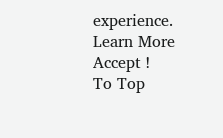experience. Learn More
Accept !
To Top